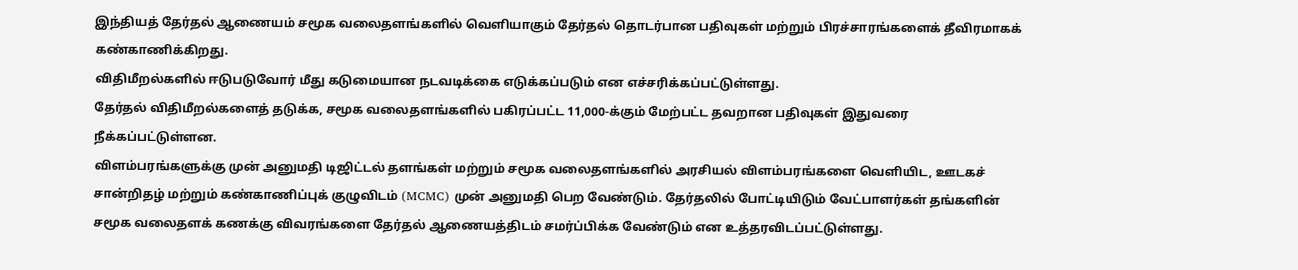இந்தியத் தேர்தல் ஆணையம் சமூக வலைதளங்களில் வெளியாகும் தேர்தல் தொடர்பான பதிவுகள் மற்றும் பிரச்சாரங்களைக் தீவிரமாகக் கண்காணிக்கிறது.
விதிமீறல்களில் ஈடுபடுவோர் மீது கடுமையான நடவடிக்கை எடுக்கப்படும் என எச்சரிக்கப்பட்டுள்ளது.
தேர்தல் விதிமீறல்களைத் தடுக்க, சமூக வலைதளங்களில் பகிரப்பட்ட 11,000-க்கும் மேற்பட்ட தவறான பதிவுகள் இதுவரை நீக்கப்பட்டுள்ளன.
விளம்பரங்களுக்கு முன் அனுமதி டிஜிட்டல் தளங்கள் மற்றும் சமூக வலைதளங்களில் அரசியல் விளம்பரங்களை வெளியிட, ஊடகச் சான்றிதழ் மற்றும் கண்காணிப்புக் குழுவிடம் (MCMC) முன் அனுமதி பெற வேண்டும். தேர்தலில் போட்டியிடும் வேட்பாளர்கள் தங்களின் சமூக வலைதளக் கணக்கு விவரங்களை தேர்தல் ஆணையத்திடம் சமர்ப்பிக்க வேண்டும் என உத்தரவிடப்பட்டுள்ளது.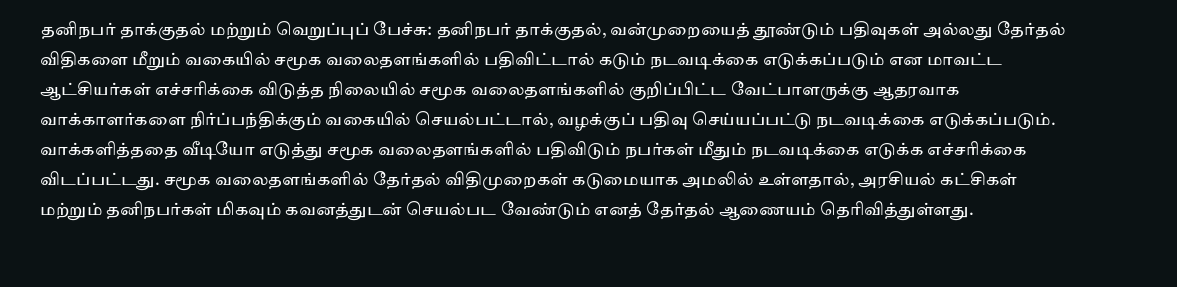தனிநபர் தாக்குதல் மற்றும் வெறுப்புப் பேச்சு: தனிநபர் தாக்குதல், வன்முறையைத் தூண்டும் பதிவுகள் அல்லது தேர்தல் விதிகளை மீறும் வகையில் சமூக வலைதளங்களில் பதிவிட்டால் கடும் நடவடிக்கை எடுக்கப்படும் என மாவட்ட ஆட்சியர்கள் எச்சரிக்கை விடுத்த நிலையில் சமூக வலைதளங்களில் குறிப்பிட்ட வேட்பாளருக்கு ஆதரவாக வாக்காளர்களை நிர்ப்பந்திக்கும் வகையில் செயல்பட்டால், வழக்குப் பதிவு செய்யப்பட்டு நடவடிக்கை எடுக்கப்படும்.
வாக்களித்ததை வீடியோ எடுத்து சமூக வலைதளங்களில் பதிவிடும் நபர்கள் மீதும் நடவடிக்கை எடுக்க எச்சரிக்கை விடப்பட்டது. சமூக வலைதளங்களில் தேர்தல் விதிமுறைகள் கடுமையாக அமலில் உள்ளதால், அரசியல் கட்சிகள் மற்றும் தனிநபர்கள் மிகவும் கவனத்துடன் செயல்பட வேண்டும் எனத் தேர்தல் ஆணையம் தெரிவித்துள்ளது.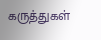கருத்துகள்